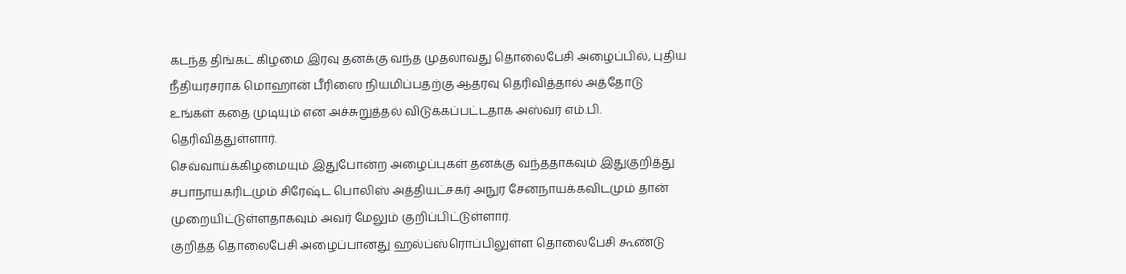கடந்த திங்கட் கிழமை இரவு தனக்கு வந்த முதலாவது தொலைபேசி அழைப்பில், புதிய
நீதியரசராக மொஹான் பீரிஸை நியமிப்பதற்கு ஆதரவு தெரிவித்தால் அத்தோடு
உங்கள் கதை முடியும் என அச்சுறுத்தல் விடுக்கப்பட்டதாக அஸ்வர் எம்.பி.
தெரிவித்துள்ளார்.
செவ்வாய்க்கிழமையும் இதுபோன்ற அழைப்புகள் தனக்கு வந்ததாகவும் இதுகுறித்து
சபாநாயகரிடமும் சிரேஷ்ட பொலிஸ் அத்தியட்சகர் அநுர சேனநாயக்கவிடமும் தான்
முறையிட்டுள்ளதாகவும் அவர் மேலும் குறிப்பிட்டுள்ளார்.
குறித்த தொலைபேசி அழைப்பானது ஹல்ப்ஸ்ரொப்பிலுள்ள தொலைபேசி கூண்டு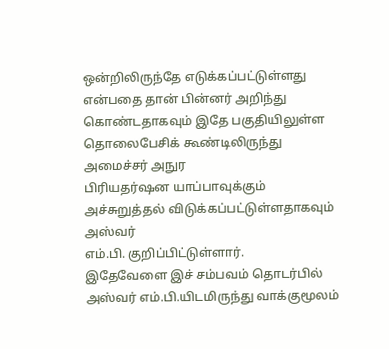ஒன்றிலிருந்தே எடுக்கப்பட்டுள்ளது என்பதை தான் பின்னர் அறிந்து
கொண்டதாகவும் இதே பகுதியிலுள்ள தொலைபேசிக் கூண்டிலிருந்து அமைச்சர் அநுர
பிரியதர்ஷன யாப்பாவுக்கும் அச்சுறுத்தல் விடுக்கப்பட்டுள்ளதாகவும் அஸ்வர்
எம்.பி. குறிப்பிட்டுள்ளார்.
இதேவேளை இச் சம்பவம் தொடர்பில் அஸ்வர் எம்.பி.யிடமிருந்து வாக்குமூலம்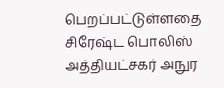பெறப்பட்டுள்ளதை சிரேஷ்ட பொலிஸ் அத்தியட்சகர் அநுர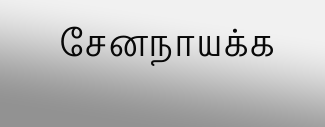சேனநாயக்க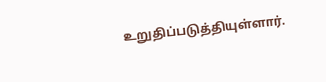உறுதிப்படுத்தியுள்ளார்.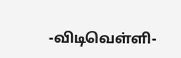-விடிவெள்ளி-